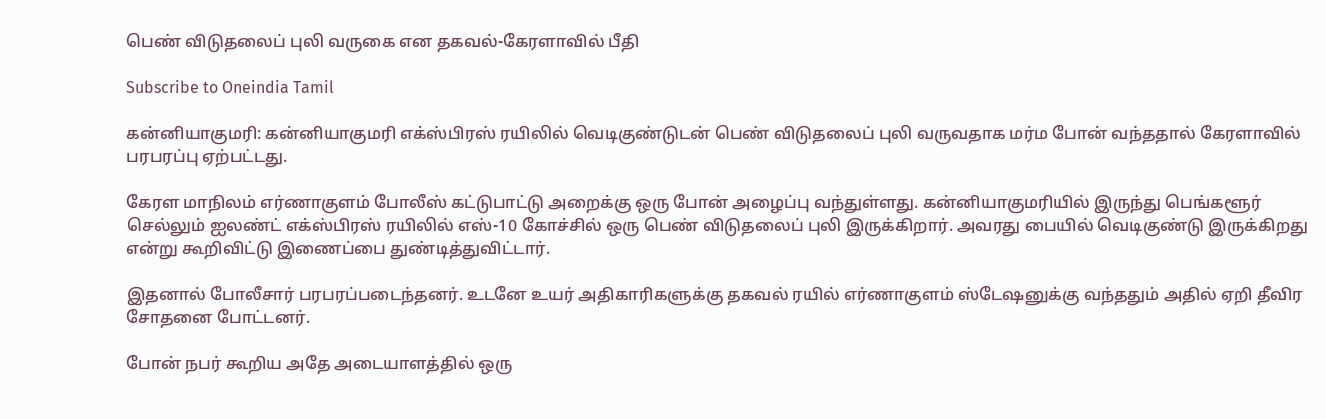பெண் விடுதலைப் புலி வருகை என தகவல்-கேரளாவில் பீதி

Subscribe to Oneindia Tamil

கன்னியாகுமரி: கன்னியாகுமரி எக்ஸ்பிரஸ் ரயிலில் வெடிகுண்டுடன் பெண் விடுதலைப் புலி வருவதாக மர்ம போன் வந்ததால் கேரளாவில் பரபரப்பு ஏற்பட்டது.

கேரள மாநிலம் எர்ணாகுளம் போலீஸ் கட்டுபாட்டு அறைக்கு ஒரு போன் அழைப்பு வந்துள்ளது. கன்னியாகுமரியில் இருந்து பெங்களூர் செல்லும் ஐலண்ட் எக்ஸ்பிரஸ் ரயிலில் எஸ்-10 கோச்சில் ஒரு பெண் விடுதலைப் புலி இருக்கிறார். அவரது பையில் வெடிகுண்டு இருக்கிறது என்று கூறிவிட்டு இணைப்பை துண்டித்துவிட்டார்.

இதனால் போலீசார் பரபரப்படைந்தனர். உடனே உயர் அதிகாரிகளுக்கு தகவல் ரயில் எர்ணாகுளம் ஸ்டேஷனுக்கு வந்ததும் அதில் ஏறி தீவிர சோதனை போட்டனர்.

போன் நபர் கூறிய அதே அடையாளத்தில் ஒரு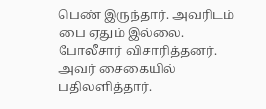பெண் இருந்தார். அவரிடம் பை ஏதும் இல்லை. போலீசார் விசாரித்தனர். அவர் சைகையில் பதிலளித்தார்.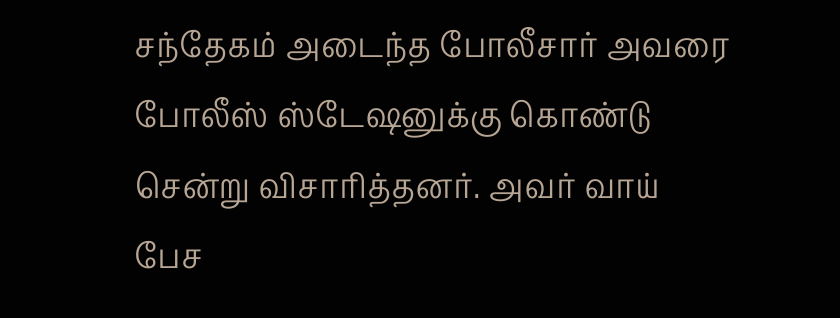சந்தேகம் அடைந்த போலீசார் அவரை போலீஸ் ஸ்டேஷனுக்கு கொண்டு சென்று விசாரித்தனர். அவர் வாய் பேச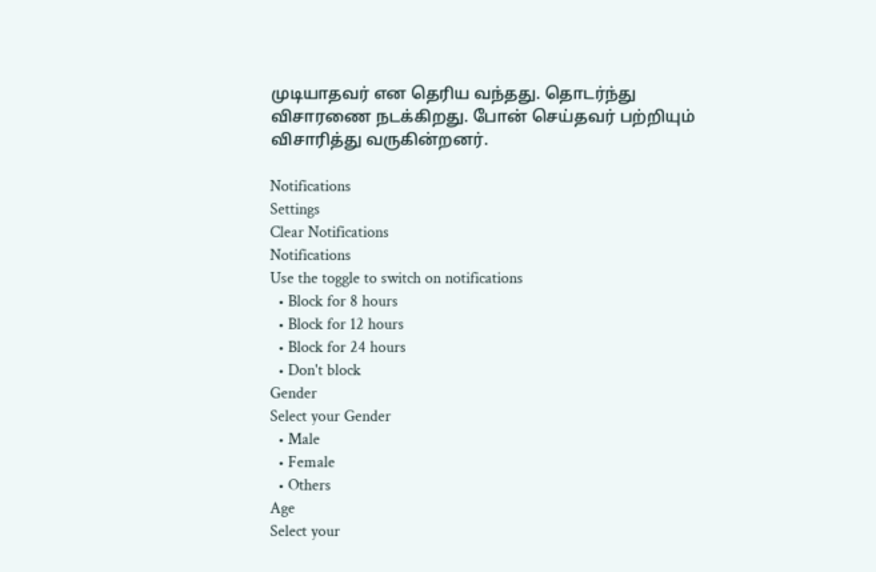முடியாதவர் என தெரிய வந்தது. தொடர்ந்து விசாரணை நடக்கிறது. போன் செய்தவர் பற்றியும் விசாரித்து வருகின்றனர்.

Notifications
Settings
Clear Notifications
Notifications
Use the toggle to switch on notifications
  • Block for 8 hours
  • Block for 12 hours
  • Block for 24 hours
  • Don't block
Gender
Select your Gender
  • Male
  • Female
  • Others
Age
Select your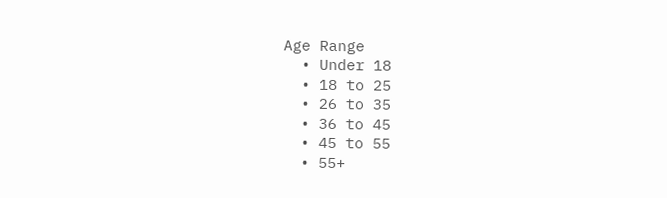Age Range
  • Under 18
  • 18 to 25
  • 26 to 35
  • 36 to 45
  • 45 to 55
  • 55+